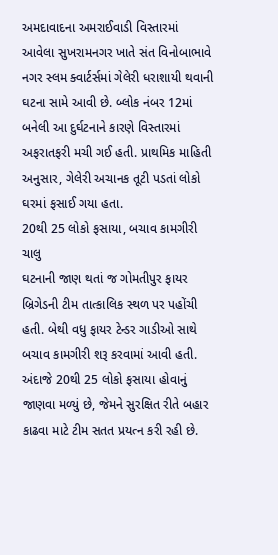અમદાવાદના અમરાઈવાડી વિસ્તારમાં આવેલા સુખરામનગર ખાતે સંત વિનોબાભાવે નગર સ્લમ ક્વાર્ટર્સમાં ગેલેરી ધરાશાયી થવાની ઘટના સામે આવી છે. બ્લોક નંબર 12માં બનેલી આ દુર્ઘટનાને કારણે વિસ્તારમાં અફરાતફરી મચી ગઈ હતી. પ્રાથમિક માહિતી અનુસાર, ગેલેરી અચાનક તૂટી પડતાં લોકો ઘરમાં ફસાઈ ગયા હતા.
20થી 25 લોકો ફસાયા, બચાવ કામગીરી ચાલુ
ઘટનાની જાણ થતાં જ ગોમતીપુર ફાયર બ્રિગેડની ટીમ તાત્કાલિક સ્થળ પર પહોંચી હતી. બેથી વધુ ફાયર ટેન્ડર ગાડીઓ સાથે બચાવ કામગીરી શરૂ કરવામાં આવી હતી. અંદાજે 20થી 25 લોકો ફસાયા હોવાનું જાણવા મળ્યું છે, જેમને સુરક્ષિત રીતે બહાર કાઢવા માટે ટીમ સતત પ્રયત્ન કરી રહી છે.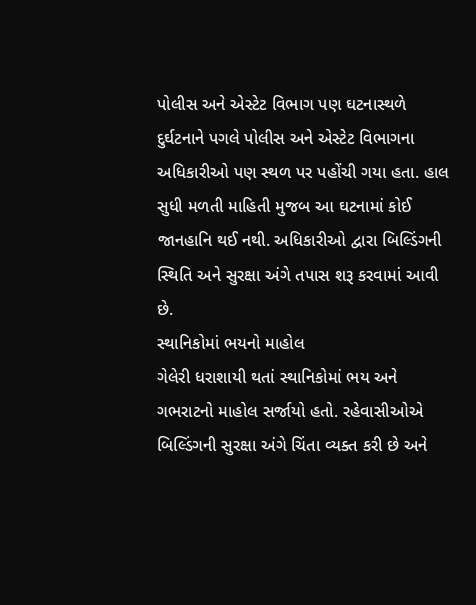પોલીસ અને એસ્ટેટ વિભાગ પણ ઘટનાસ્થળે
દુર્ઘટનાને પગલે પોલીસ અને એસ્ટેટ વિભાગના અધિકારીઓ પણ સ્થળ પર પહોંચી ગયા હતા. હાલ સુધી મળતી માહિતી મુજબ આ ઘટનામાં કોઈ જાનહાનિ થઈ નથી. અધિકારીઓ દ્વારા બિલ્ડિંગની સ્થિતિ અને સુરક્ષા અંગે તપાસ શરૂ કરવામાં આવી છે.
સ્થાનિકોમાં ભયનો માહોલ
ગેલેરી ધરાશાયી થતાં સ્થાનિકોમાં ભય અને ગભરાટનો માહોલ સર્જાયો હતો. રહેવાસીઓએ બિલ્ડિંગની સુરક્ષા અંગે ચિંતા વ્યક્ત કરી છે અને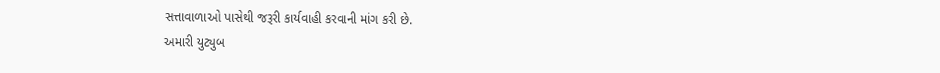સત્તાવાળાઓ પાસેથી જરૂરી કાર્યવાહી કરવાની માંગ કરી છે.
અમારી યુટ્યુબ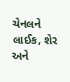ચેનલને લાઈક, શેર અને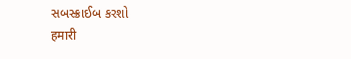સબસ્ક્રાઈબ કરશો
हमारी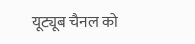यूट्यूब चैनल को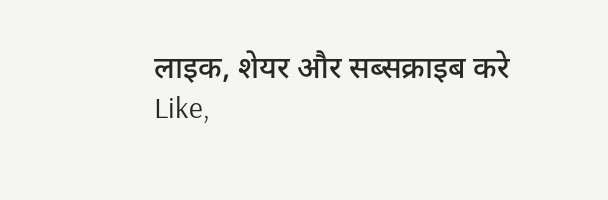लाइक, शेयर और सब्सक्राइब करे
Like,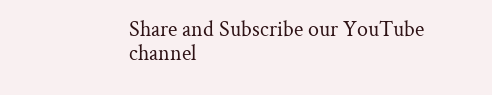Share and Subscribe our YouTube channel